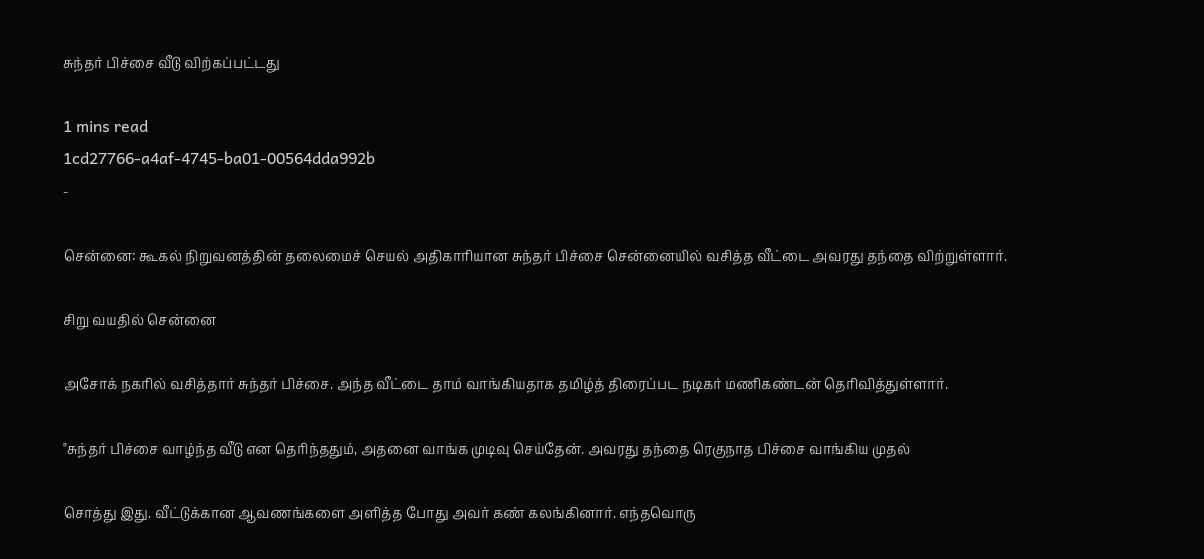சுந்தர் பிச்சை வீடு விற்கப்பட்டது

1 mins read
1cd27766-a4af-4745-ba01-00564dda992b
-

சென்னை: கூகல் நிறுவனத்தின் தலைமைச் செயல் அதிகாரியான சுந்தர் பிச்சை சென்னையில் வசித்த வீட்டை அவரது தந்தை விற்றுள்ளார்.

சிறு வயதில் சென்னை

அசோக் நகரில் வசித்தார் சுந்தர் பிச்சை. அந்த வீட்டை தாம் வாங்கியதாக தமிழ்த் திரைப்பட நடிகர் மணிகண்டன் தெரிவித்துள்ளார்.

"சுந்தர் பிச்சை வாழ்ந்த வீடு என தெரிந்ததும், அதனை வாங்க முடிவு செய்தேன். அவரது தந்தை ரெகுநாத பிச்சை வாங்கிய முதல்

சொத்து இது. வீட்டுக்கான ஆவணங்களை அளித்த போது அவர் கண் கலங்கினார். எந்தவொரு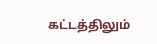கட்டத்திலும்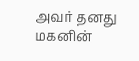அவர் தனது மகனின்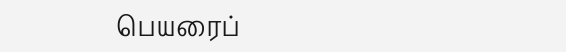பெயரைப்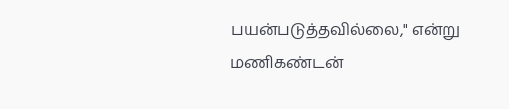பயன்படுத்தவில்லை," என்று மணிகண்டன்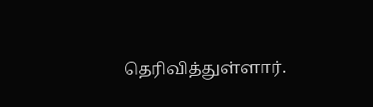தெரிவித்துள்ளார்.